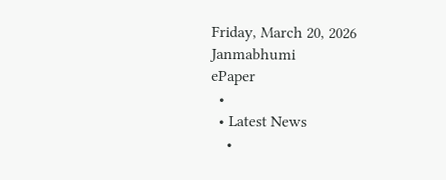Friday, March 20, 2026
Janmabhumi
ePaper
  •
  • Latest News
    •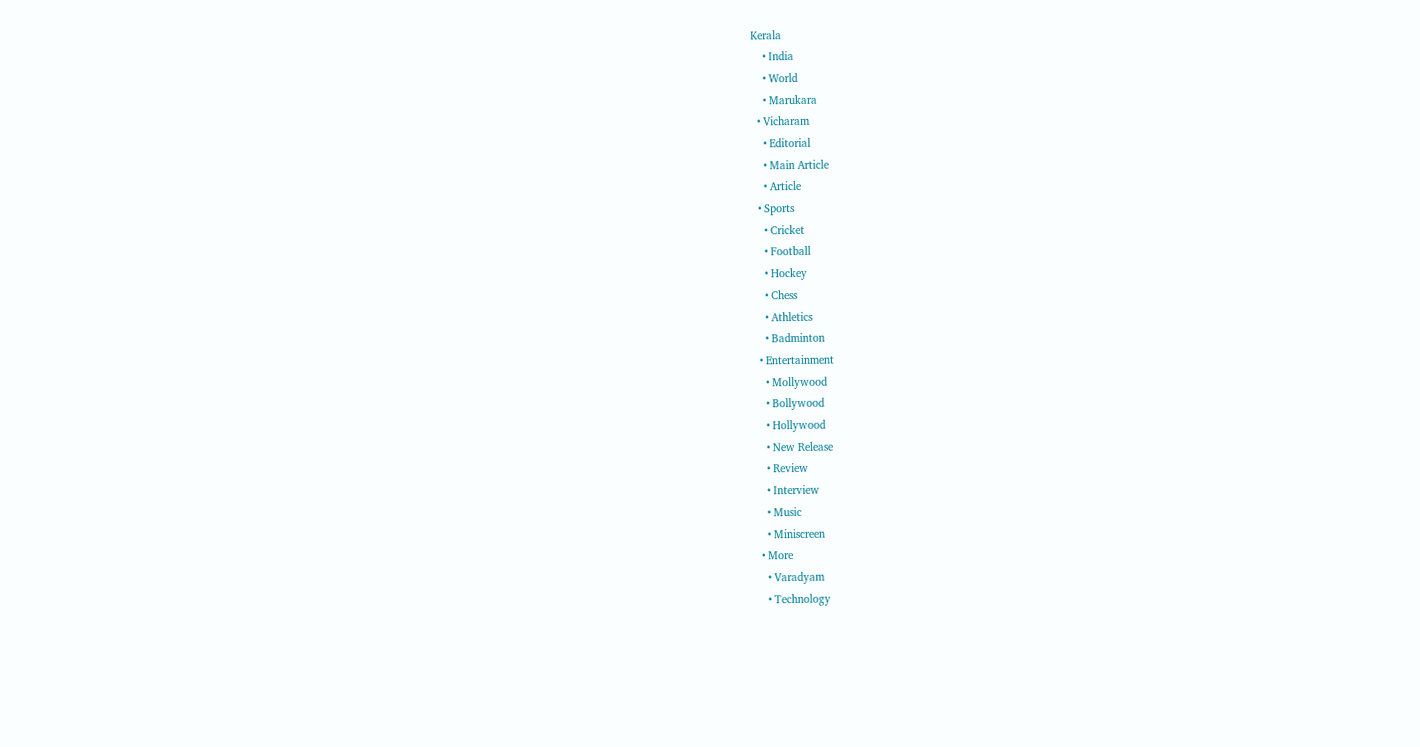Kerala
    • India
    • World
    • Marukara
  • Vicharam
    • Editorial
    • Main Article
    • Article
  • Sports
    • Cricket
    • Football
    • Hockey
    • Chess
    • Athletics
    • Badminton
  • Entertainment
    • Mollywood
    • Bollywood
    • Hollywood
    • New Release
    • Review
    • Interview
    • Music
    • Miniscreen
  • More
    • Varadyam
    • Technology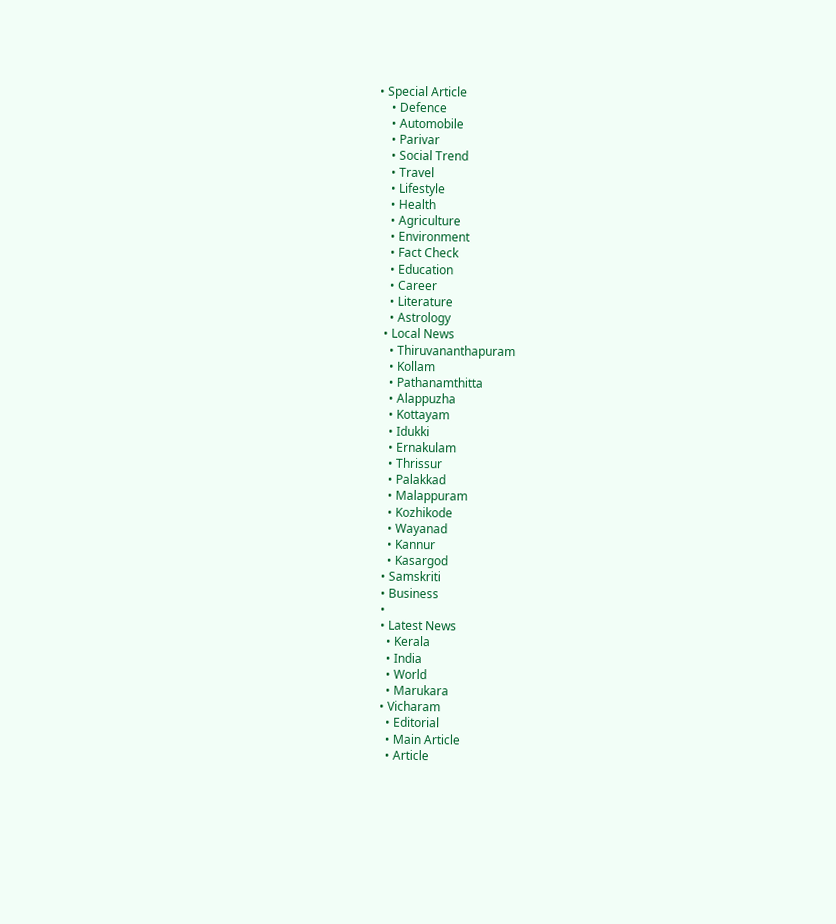• Special Article
    • Defence
    • Automobile
    • Parivar
    • Social Trend
    • Travel
    • Lifestyle
    • Health
    • Agriculture
    • Environment
    • Fact Check
    • Education
    • Career
    • Literature
    • Astrology
  • Local News
    • Thiruvananthapuram
    • Kollam
    • Pathanamthitta
    • Alappuzha
    • Kottayam
    • Idukki
    • Ernakulam
    • Thrissur
    • Palakkad
    • Malappuram
    • Kozhikode
    • Wayanad
    • Kannur
    • Kasargod
  • Samskriti
  • Business
  •
  • Latest News
    • Kerala
    • India
    • World
    • Marukara
  • Vicharam
    • Editorial
    • Main Article
    • Article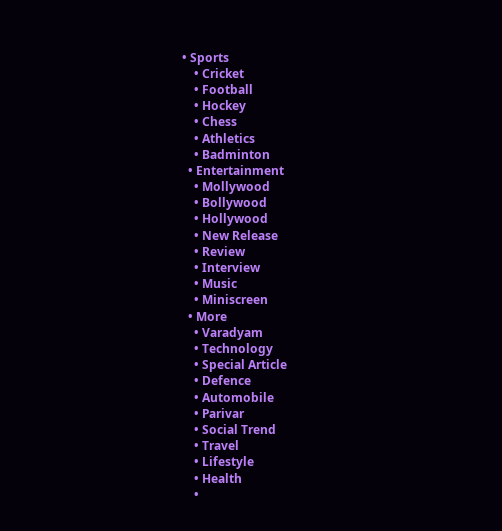• Sports
    • Cricket
    • Football
    • Hockey
    • Chess
    • Athletics
    • Badminton
  • Entertainment
    • Mollywood
    • Bollywood
    • Hollywood
    • New Release
    • Review
    • Interview
    • Music
    • Miniscreen
  • More
    • Varadyam
    • Technology
    • Special Article
    • Defence
    • Automobile
    • Parivar
    • Social Trend
    • Travel
    • Lifestyle
    • Health
    •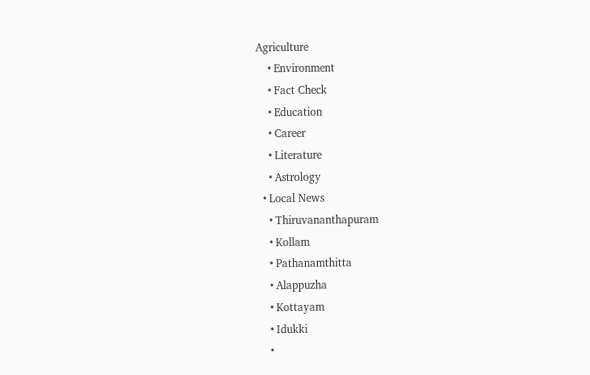Agriculture
    • Environment
    • Fact Check
    • Education
    • Career
    • Literature
    • Astrology
  • Local News
    • Thiruvananthapuram
    • Kollam
    • Pathanamthitta
    • Alappuzha
    • Kottayam
    • Idukki
    •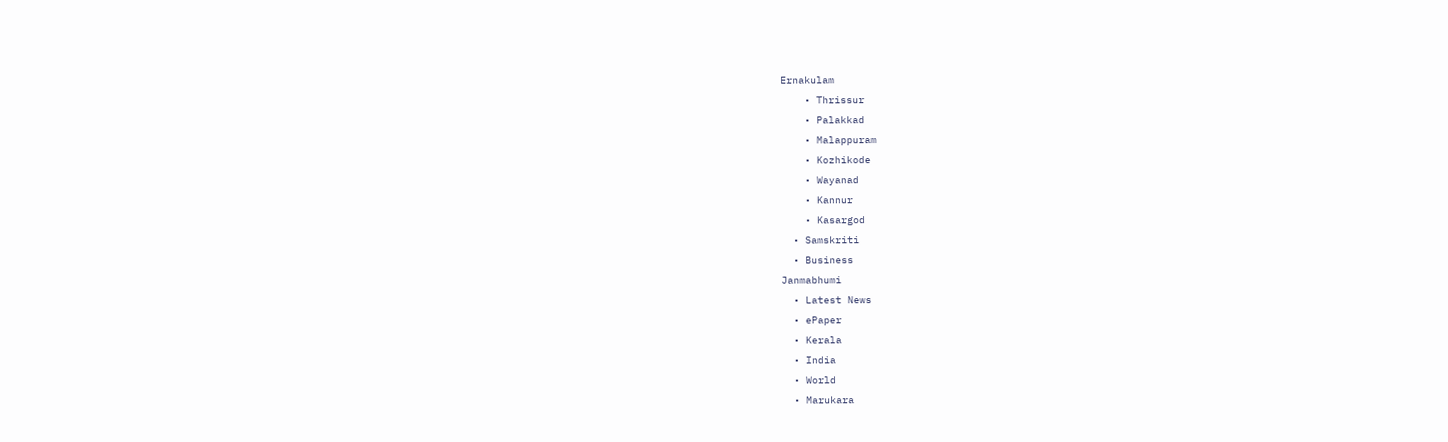Ernakulam
    • Thrissur
    • Palakkad
    • Malappuram
    • Kozhikode
    • Wayanad
    • Kannur
    • Kasargod
  • Samskriti
  • Business
Janmabhumi
  • Latest News
  • ePaper
  • Kerala
  • India
  • World
  • Marukara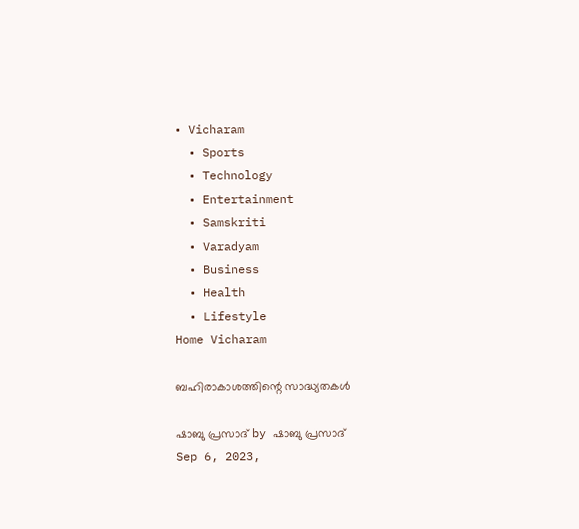• Vicharam
  • Sports
  • Technology
  • Entertainment
  • Samskriti
  • Varadyam
  • Business
  • Health
  • Lifestyle
Home Vicharam

ബഹിരാകാശത്തിന്റെ സാദ്ധ്യതകള്‍

ഷാബു പ്രസാദ് by ഷാബു പ്രസാദ്
Sep 6, 2023,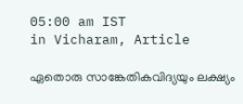05:00 am IST
in Vicharam, Article

ഏതൊരു സാങ്കേതികവിദ്യയും ലക്ഷ്യം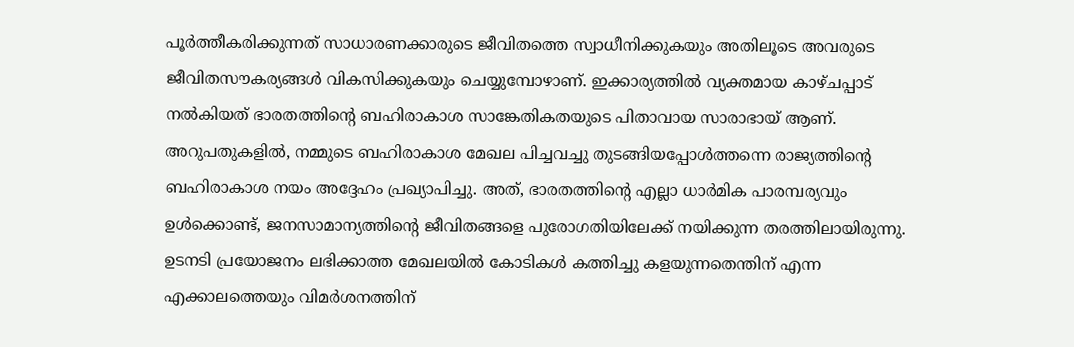പൂര്‍ത്തീകരിക്കുന്നത് സാധാരണക്കാരുടെ ജീവിതത്തെ സ്വാധീനിക്കുകയും അതിലൂടെ അവരുടെ ജീവിതസൗകര്യങ്ങള്‍ വികസിക്കുകയും ചെയ്യുമ്പോഴാണ്. ഇക്കാര്യത്തില്‍ വ്യക്തമായ കാഴ്ചപ്പാട് നല്‍കിയത് ഭാരതത്തിന്റെ ബഹിരാകാശ സാങ്കേതികതയുടെ പിതാവായ സാരാഭായ് ആണ്. അറുപതുകളില്‍, നമ്മുടെ ബഹിരാകാശ മേഖല പിച്ചവച്ചു തുടങ്ങിയപ്പോള്‍ത്തന്നെ രാജ്യത്തിന്റെ ബഹിരാകാശ നയം അദ്ദേഹം പ്രഖ്യാപിച്ചു. അത്, ഭാരതത്തിന്റെ എല്ലാ ധാര്‍മിക പാരമ്പര്യവും ഉള്‍ക്കൊണ്ട്, ജനസാമാന്യത്തിന്റെ ജീവിതങ്ങളെ പുരോഗതിയിലേക്ക് നയിക്കുന്ന തരത്തിലായിരുന്നു. ഉടനടി പ്രയോജനം ലഭിക്കാത്ത മേഖലയില്‍ കോടികള്‍ കത്തിച്ചു കളയുന്നതെന്തിന് എന്ന എക്കാലത്തെയും വിമര്‍ശനത്തിന്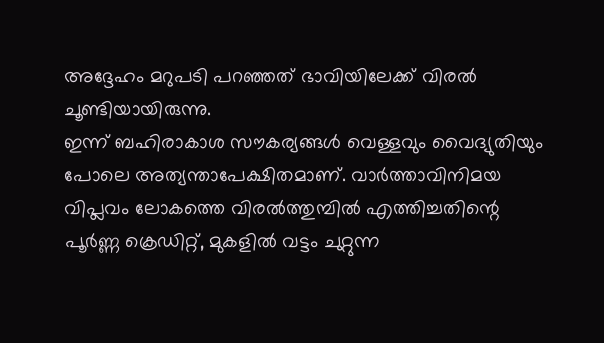അദ്ദേഹം മറുപടി പറഞ്ഞത് ഭാവിയിലേക്ക് വിരല്‍ ചൂണ്ടിയായിരുന്നു.
ഇന്ന് ബഹിരാകാശ സൗകര്യങ്ങള്‍ വെള്ളവും വൈദ്യുതിയും പോലെ അത്യന്താപേക്ഷിതമാണ്. വാര്‍ത്താവിനിമയ വിപ്ലവം ലോകത്തെ വിരല്‍ത്തുമ്പില്‍ എത്തിച്ചതിന്റെ പൂര്‍ണ്ണ ക്രെഡിറ്റ്, മുകളില്‍ വട്ടം ചുറ്റുന്ന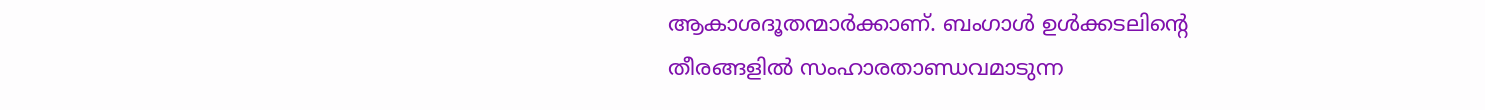ആകാശദൂതന്മാര്‍ക്കാണ്. ബംഗാള്‍ ഉള്‍ക്കടലിന്റെ തീരങ്ങളില്‍ സംഹാരതാണ്ഡവമാടുന്ന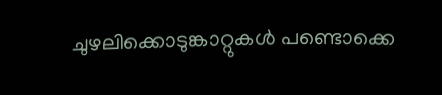ചുഴലിക്കൊടുങ്കാറ്റുകള്‍ പണ്ടൊക്കെ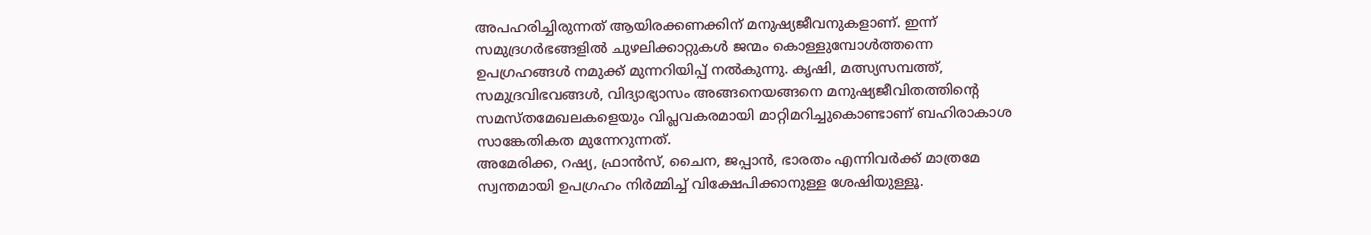അപഹരിച്ചിരുന്നത് ആയിരക്കണക്കിന് മനുഷ്യജീവനുകളാണ്. ഇന്ന് സമുദ്രഗര്‍ഭങ്ങളില്‍ ചുഴലിക്കാറ്റുകള്‍ ജന്മം കൊള്ളുമ്പോള്‍ത്തന്നെ ഉപഗ്രഹങ്ങള്‍ നമുക്ക് മുന്നറിയിപ്പ് നല്‍കുന്നു. കൃഷി, മത്സ്യസമ്പത്ത്, സമുദ്രവിഭവങ്ങള്‍, വിദ്യാഭ്യാസം അങ്ങനെയങ്ങനെ മനുഷ്യജീവിതത്തിന്റെ സമസ്തമേഖലകളെയും വിപ്ലവകരമായി മാറ്റിമറിച്ചുകൊണ്ടാണ് ബഹിരാകാശ സാങ്കേതികത മുന്നേറുന്നത്.
അമേരിക്ക, റഷ്യ, ഫ്രാന്‍സ്, ചൈന, ജപ്പാന്‍, ഭാരതം എന്നിവര്‍ക്ക് മാത്രമേ സ്വന്തമായി ഉപഗ്രഹം നിര്‍മ്മിച്ച് വിക്ഷേപിക്കാനുള്ള ശേഷിയുള്ളൂ.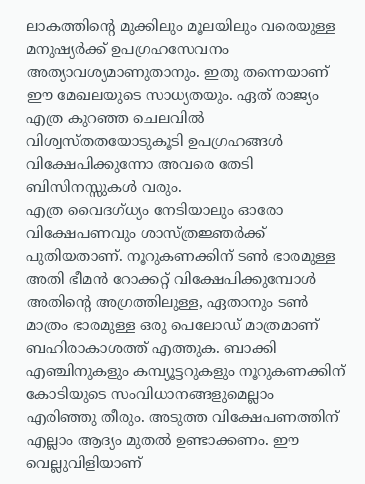ലാകത്തിന്റെ മുക്കിലും മൂലയിലും വരെയുള്ള മനുഷ്യര്‍ക്ക് ഉപഗ്രഹസേവനം അത്യാവശ്യമാണുതാനും. ഇതു തന്നെയാണ് ഈ മേഖലയുടെ സാധ്യതയും. ഏത് രാജ്യം എത്ര കുറഞ്ഞ ചെലവില്‍ വിശ്വസ്തതയോടുകൂടി ഉപഗ്രഹങ്ങള്‍ വിക്ഷേപിക്കുന്നോ അവരെ തേടി ബിസിനസ്സുകള്‍ വരും.
എത്ര വൈദഗ്ധ്യം നേടിയാലും ഓരോ വിക്ഷേപണവും ശാസ്ത്രജ്ഞര്‍ക്ക് പുതിയതാണ്. നൂറുകണക്കിന് ടണ്‍ ഭാരമുള്ള അതി ഭീമന്‍ റോക്കറ്റ് വിക്ഷേപിക്കുമ്പോള്‍ അതിന്റെ അഗ്രത്തിലുള്ള, ഏതാനും ടണ്‍ മാത്രം ഭാരമുള്ള ഒരു പെലോഡ് മാത്രമാണ് ബഹിരാകാശത്ത് എത്തുക. ബാക്കി എഞ്ചിനുകളും കമ്പ്യൂട്ടറുകളും നൂറുകണക്കിന് കോടിയുടെ സംവിധാനങ്ങളുമെല്ലാം എരിഞ്ഞു തീരും. അടുത്ത വിക്ഷേപണത്തിന് എല്ലാം ആദ്യം മുതല്‍ ഉണ്ടാക്കണം. ഈ വെല്ലുവിളിയാണ്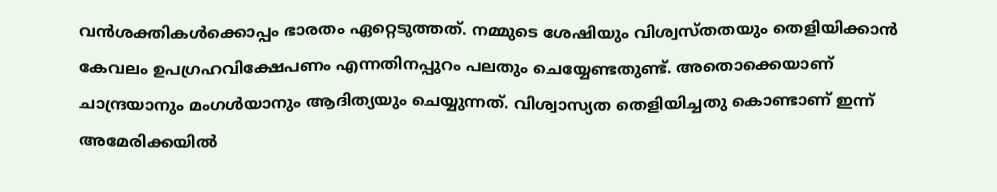വന്‍ശക്തികള്‍ക്കൊപ്പം ഭാരതം ഏറ്റെടുത്തത്. നമ്മുടെ ശേഷിയും വിശ്വസ്തതയും തെളിയിക്കാന്‍ കേവലം ഉപഗ്രഹവിക്ഷേപണം എന്നതിനപ്പുറം പലതും ചെയ്യേണ്ടതുണ്ട്. അതൊക്കെയാണ് ചാന്ദ്രയാനും മംഗള്‍യാനും ആദിത്യയും ചെയ്യുന്നത്. വിശ്വാസ്യത തെളിയിച്ചതു കൊണ്ടാണ് ഇന്ന് അമേരിക്കയില്‍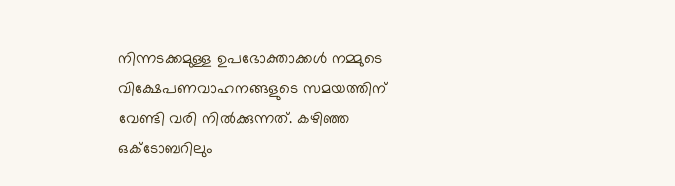നിന്നടക്കമുള്ള ഉപഭോക്താക്കള്‍ നമ്മുടെ വിക്ഷേപണവാഹനങ്ങളുടെ സമയത്തിന് വേണ്ടി വരി നില്‍ക്കുന്നത്. കഴിഞ്ഞ ഒക്ടോബറിലും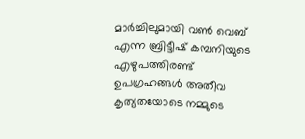മാര്‍ച്ചിലുമായി വണ്‍ വെബ് എന്ന ബ്രിട്ടീഷ് കമ്പനിയുടെ എഴുപത്തിരണ്ട് ഉപഗ്രഹങ്ങള്‍ അതീവ കൃത്യതയോടെ നമ്മുടെ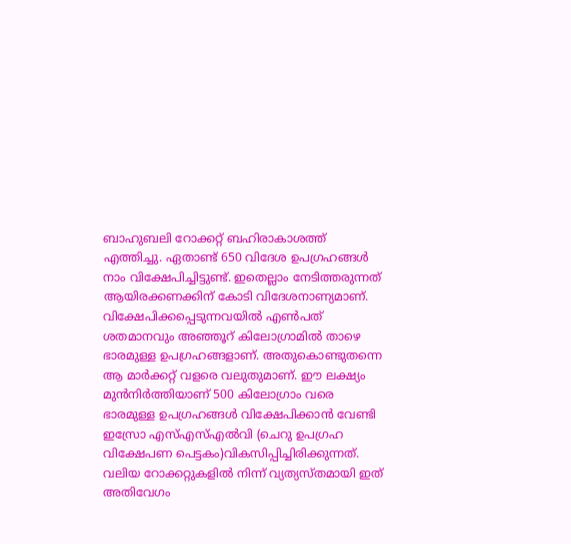ബാഹുബലി റോക്കറ്റ് ബഹിരാകാശത്ത് എത്തിച്ചു. ഏതാണ്ട് 650 വിദേശ ഉപഗ്രഹങ്ങള്‍ നാം വിക്ഷേപിച്ചിട്ടുണ്ട്. ഇതെല്ലാം നേടിത്തരുന്നത് ആയിരക്കണക്കിന് കോടി വിദേശനാണ്യമാണ്.
വിക്ഷേപിക്കപ്പെടുന്നവയില്‍ എണ്‍പത് ശതമാനവും അഞ്ഞൂറ് കിലോഗ്രാമില്‍ താഴെ ഭാരമുള്ള ഉപഗ്രഹങ്ങളാണ്. അതുകൊണ്ടുതന്നെ ആ മാര്‍ക്കറ്റ് വളരെ വലുതുമാണ്. ഈ ലക്ഷ്യം മുന്‍നിര്‍ത്തിയാണ് 500 കിലോഗ്രാം വരെ ഭാരമുള്ള ഉപഗ്രഹങ്ങള്‍ വിക്ഷേപിക്കാന്‍ വേണ്ടി ഇസ്രോ എസ്എസ്എല്‍വി (ചെറു ഉപഗ്രഹ വിക്ഷേപണ പെട്ടകം)വികസിപ്പിച്ചിരിക്കുന്നത്. വലിയ റോക്കറ്റുകളില്‍ നിന്ന് വ്യത്യസ്തമായി ഇത് അതിവേഗം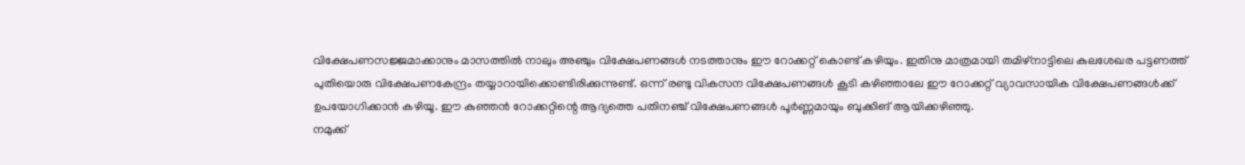വിക്ഷേപണസജ്ജമാക്കാനും മാസത്തില്‍ നാലും അഞ്ചും വിക്ഷേപണങ്ങള്‍ നടത്താനും ഈ റോക്കറ്റ് കൊണ്ട് കഴിയും. ഇതിനു മാത്രമായി തമിഴ്‌നാട്ടിലെ കുലശേഖര പട്ടണത്ത് പുതിയൊരു വിക്ഷേപണകേന്ദ്രം തയ്യാറായിക്കൊണ്ടിരിക്കുന്നുണ്ട്. ഒന്ന് രണ്ടു വികസന വിക്ഷേപണങ്ങള്‍ കൂടി കഴിഞ്ഞാലേ ഈ റോക്കറ്റ് വ്യാവസായിക വിക്ഷേപണങ്ങള്‍ക്ക് ഉപയോഗിക്കാന്‍ കഴിയൂ. ഈ കുഞ്ഞന്‍ റോക്കറ്റിന്റെ ആദ്യത്തെ പതിനഞ്ച് വിക്ഷേപണങ്ങള്‍ പൂര്‍ണ്ണമായും ബുക്കിങ് ആയിക്കഴിഞ്ഞു.
നമുക്ക്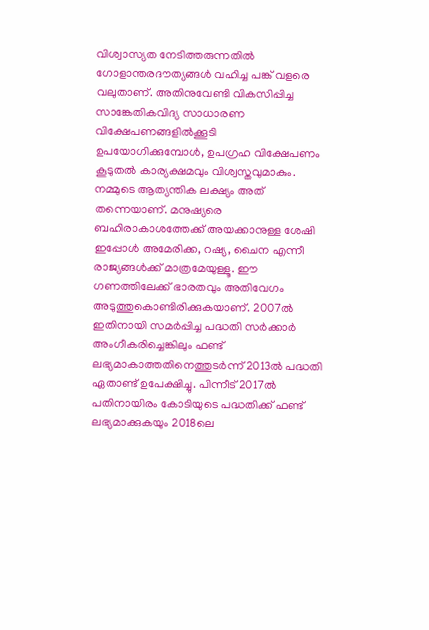വിശ്വാസ്യത നേടിത്തരുന്നതില്‍ ഗോളാന്തരദൗത്യങ്ങള്‍ വഹിച്ച പങ്ക് വളരെ വലുതാണ്. അതിനുവേണ്ടി വികസിപ്പിച്ച സാങ്കേതികവിദ്യ സാധാരണ വിക്ഷേപണങ്ങളില്‍ക്കൂടി ഉപയോഗിക്കുമ്പോള്‍, ഉപഗ്രഹ വിക്ഷേപണം കൂടുതല്‍ കാര്യക്ഷമവും വിശ്വസ്തവുമാകും. നമ്മുടെ ആത്യന്തിക ലക്ഷ്യം അത് തന്നെയാണ്. മനുഷ്യരെ ബഹിരാകാശത്തേക്ക് അയക്കാനുള്ള ശേഷി ഇപ്പോള്‍ അമേരിക്ക, റഷ്യ, ചൈന എന്നീ രാജ്യങ്ങള്‍ക്ക് മാത്രമേയുള്ളൂ. ഈ ഗണത്തിലേക്ക് ഭാരതവും അതിവേഗം അടുത്തുകൊണ്ടിരിക്കുകയാണ്. 2007ല്‍ ഇതിനായി സമര്‍പ്പിച്ച പദ്ധതി സര്‍ക്കാര്‍ അംഗീകരിച്ചെങ്കിലും ഫണ്ട് ലഭ്യമാകാത്തതിനെത്തുടര്‍ന്ന് 2013ല്‍ പദ്ധതി ഏതാണ്ട് ഉപേക്ഷിച്ചു. പിന്നീട് 2017ല്‍ പതിനായിരം കോടിയുടെ പദ്ധതിക്ക് ഫണ്ട് ലഭ്യമാക്കുകയും 2018ലെ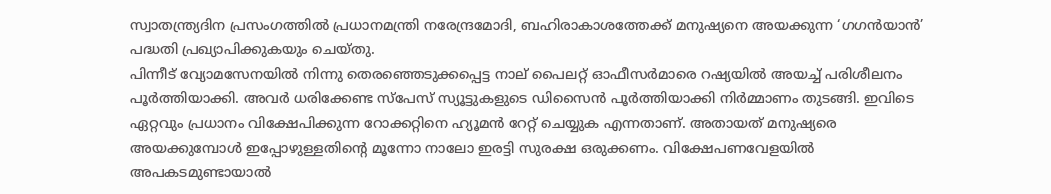സ്വാതന്ത്ര്യദിന പ്രസംഗത്തില്‍ പ്രധാനമന്ത്രി നരേന്ദ്രമോദി, ബഹിരാകാശത്തേക്ക് മനുഷ്യനെ അയക്കുന്ന ‘ഗഗന്‍യാന്‍’ പദ്ധതി പ്രഖ്യാപിക്കുകയും ചെയ്തു.
പിന്നീട് വ്യോമസേനയില്‍ നിന്നു തെരഞ്ഞെടുക്കപ്പെട്ട നാല് പൈലറ്റ് ഓഫീസര്‍മാരെ റഷ്യയില്‍ അയച്ച് പരിശീലനം പൂര്‍ത്തിയാക്കി. അവര്‍ ധരിക്കേണ്ട സ്‌പേസ് സ്യൂട്ടുകളുടെ ഡിസൈന്‍ പൂര്‍ത്തിയാക്കി നിര്‍മ്മാണം തുടങ്ങി. ഇവിടെ ഏറ്റവും പ്രധാനം വിക്ഷേപിക്കുന്ന റോക്കറ്റിനെ ഹ്യൂമന്‍ റേറ്റ് ചെയ്യുക എന്നതാണ്. അതായത് മനുഷ്യരെ അയക്കുമ്പോള്‍ ഇപ്പോഴുള്ളതിന്റെ മൂന്നോ നാലോ ഇരട്ടി സുരക്ഷ ഒരുക്കണം. വിക്ഷേപണവേളയില്‍ അപകടമുണ്ടായാല്‍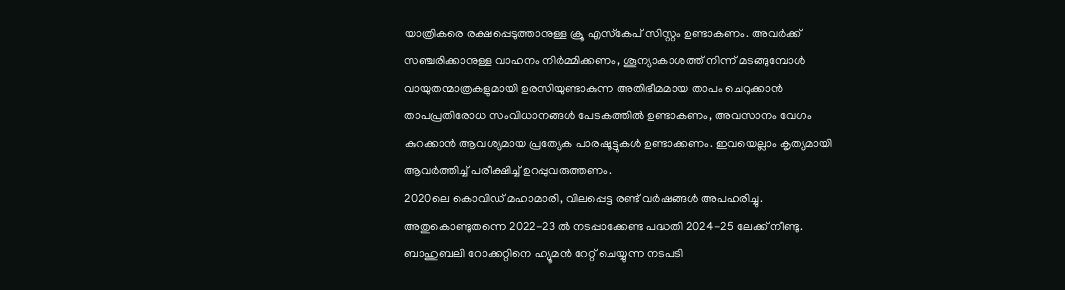യാത്രികരെ രക്ഷപ്പെടുത്താനുള്ള ക്രൂ എസ്‌കേപ് സിസ്റ്റം ഉണ്ടാകണം. അവര്‍ക്ക് സഞ്ചരിക്കാനുള്ള വാഹനം നിര്‍മ്മിക്കണം, ശൂന്യാകാശത്ത് നിന്ന് മടങ്ങുമ്പോള്‍ വായുതന്മാത്രകളുമായി ഉരസിയുണ്ടാകുന്ന അതിഭീമമായ താപം ചെറുക്കാന്‍ താപപ്രതിരോധ സംവിധാനങ്ങള്‍ പേടകത്തില്‍ ഉണ്ടാകണം, അവസാനം വേഗം കുറക്കാന്‍ ആവശ്യമായ പ്രത്യേക പാരഷൂട്ടുകള്‍ ഉണ്ടാക്കണം. ഇവയെല്ലാം കൃത്യമായി ആവര്‍ത്തിച്ച് പരീക്ഷിച്ച് ഉറപ്പുവരുത്തണം.
2020ലെ കൊവിഡ് മഹാമാരി, വിലപ്പെട്ട രണ്ട് വര്‍ഷങ്ങള്‍ അപഹരിച്ചു. അതുകൊണ്ടുതന്നെ 2022-23 ല്‍ നടപ്പാക്കേണ്ട പദ്ധതി 2024-25 ലേക്ക് നീണ്ടു. ബാഹുബലി റോക്കറ്റിനെ ഹ്യൂമന്‍ റേറ്റ് ചെയ്യുന്ന നടപടി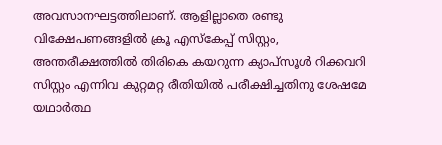അവസാനഘട്ടത്തിലാണ്. ആളില്ലാതെ രണ്ടു വിക്ഷേപണങ്ങളില്‍ ക്രൂ എസ്‌കേപ്പ് സിസ്റ്റം, അന്തരീക്ഷത്തില്‍ തിരികെ കയറുന്ന ക്യാപ്‌സൂള്‍ റിക്കവറി സിസ്റ്റം എന്നിവ കുറ്റമറ്റ രീതിയില്‍ പരീക്ഷിച്ചതിനു ശേഷമേ യഥാര്‍ത്ഥ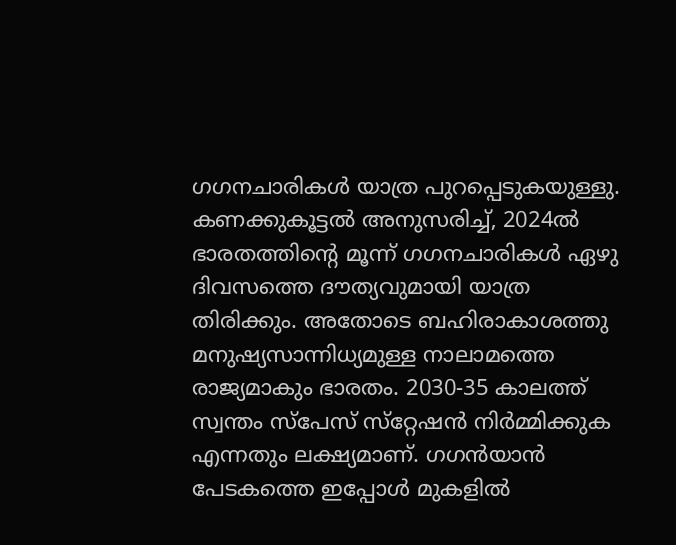ഗഗനചാരികള്‍ യാത്ര പുറപ്പെടുകയുള്ളു. കണക്കുകൂട്ടല്‍ അനുസരിച്ച്, 2024ല്‍ ഭാരതത്തിന്റെ മൂന്ന് ഗഗനചാരികള്‍ ഏഴു ദിവസത്തെ ദൗത്യവുമായി യാത്ര തിരിക്കും. അതോടെ ബഹിരാകാശത്തു മനുഷ്യസാന്നിധ്യമുള്ള നാലാമത്തെ രാജ്യമാകും ഭാരതം. 2030-35 കാലത്ത് സ്വന്തം സ്‌പേസ് സ്‌റ്റേഷന്‍ നിര്‍മ്മിക്കുക എന്നതും ലക്ഷ്യമാണ്. ഗഗന്‍യാന്‍ പേടകത്തെ ഇപ്പോള്‍ മുകളില്‍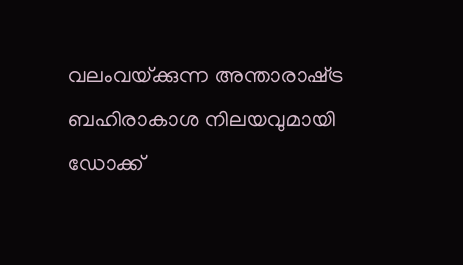വലംവയ്‌ക്കുന്ന അന്താരാഷ്‌ട്ര ബഹിരാകാശ നിലയവുമായി ഡോക്ക്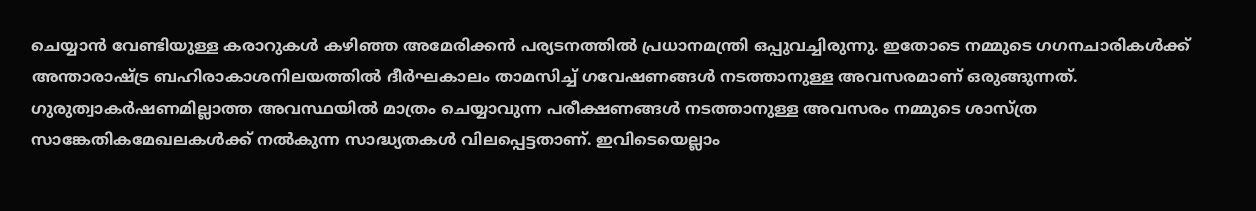ചെയ്യാന്‍ വേണ്ടിയുള്ള കരാറുകള്‍ കഴിഞ്ഞ അമേരിക്കന്‍ പര്യടനത്തില്‍ പ്രധാനമന്ത്രി ഒപ്പുവച്ചിരുന്നു. ഇതോടെ നമ്മുടെ ഗഗനചാരികള്‍ക്ക് അന്താരാഷ്‌ട്ര ബഹിരാകാശനിലയത്തില്‍ ദീര്‍ഘകാലം താമസിച്ച് ഗവേഷണങ്ങള്‍ നടത്താനുള്ള അവസരമാണ് ഒരുങ്ങുന്നത്. ഗുരുത്വാകര്‍ഷണമില്ലാത്ത അവസ്ഥയില്‍ മാത്രം ചെയ്യാവുന്ന പരീക്ഷണങ്ങള്‍ നടത്താനുള്ള അവസരം നമ്മുടെ ശാസ്ത്ര സാങ്കേതികമേഖലകള്‍ക്ക് നല്‍കുന്ന സാദ്ധ്യതകള്‍ വിലപ്പെട്ടതാണ്. ഇവിടെയെല്ലാം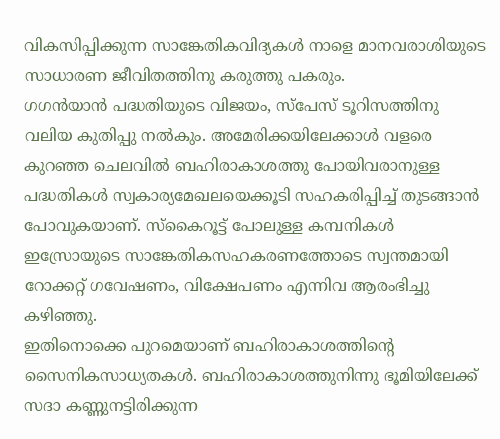വികസിപ്പിക്കുന്ന സാങ്കേതികവിദ്യകള്‍ നാളെ മാനവരാശിയുടെ സാധാരണ ജീവിതത്തിനു കരുത്തു പകരും.
ഗഗന്‍യാന്‍ പദ്ധതിയുടെ വിജയം, സ്‌പേസ് ടൂറിസത്തിനു വലിയ കുതിപ്പു നല്‍കും. അമേരിക്കയിലേക്കാള്‍ വളരെ കുറഞ്ഞ ചെലവില്‍ ബഹിരാകാശത്തു പോയിവരാനുള്ള പദ്ധതികള്‍ സ്വകാര്യമേഖലയെക്കൂടി സഹകരിപ്പിച്ച് തുടങ്ങാന്‍ പോവുകയാണ്. സ്‌കൈറൂട്ട് പോലുള്ള കമ്പനികള്‍ ഇസ്രോയുടെ സാങ്കേതികസഹകരണത്തോടെ സ്വന്തമായി റോക്കറ്റ് ഗവേഷണം, വിക്ഷേപണം എന്നിവ ആരംഭിച്ചു കഴിഞ്ഞു.
ഇതിനൊക്കെ പുറമെയാണ് ബഹിരാകാശത്തിന്റെ സൈനികസാധ്യതകള്‍. ബഹിരാകാശത്തുനിന്നു ഭൂമിയിലേക്ക് സദാ കണ്ണുനട്ടിരിക്കുന്ന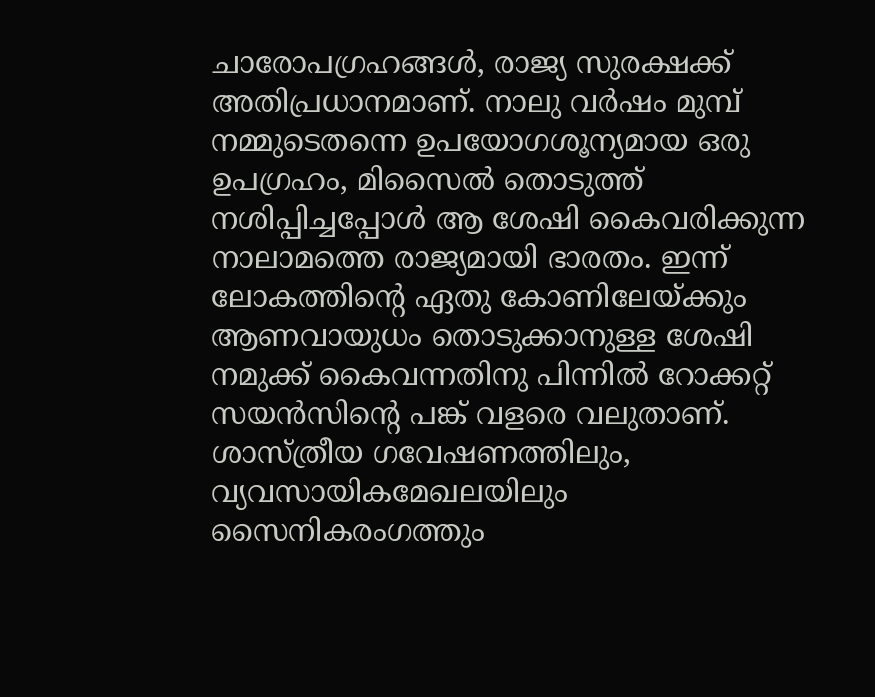ചാരോപഗ്രഹങ്ങള്‍, രാജ്യ സുരക്ഷക്ക് അതിപ്രധാനമാണ്. നാലു വര്‍ഷം മുമ്പ് നമ്മുടെതന്നെ ഉപയോഗശൂന്യമായ ഒരു ഉപഗ്രഹം, മിസൈല്‍ തൊടുത്ത് നശിപ്പിച്ചപ്പോള്‍ ആ ശേഷി കൈവരിക്കുന്ന നാലാമത്തെ രാജ്യമായി ഭാരതം. ഇന്ന് ലോകത്തിന്റെ ഏതു കോണിലേയ്‌ക്കും ആണവായുധം തൊടുക്കാനുള്ള ശേഷി നമുക്ക് കൈവന്നതിനു പിന്നില്‍ റോക്കറ്റ് സയന്‍സിന്റെ പങ്ക് വളരെ വലുതാണ്. ശാസ്ത്രീയ ഗവേഷണത്തിലും, വ്യവസായികമേഖലയിലും സൈനികരംഗത്തും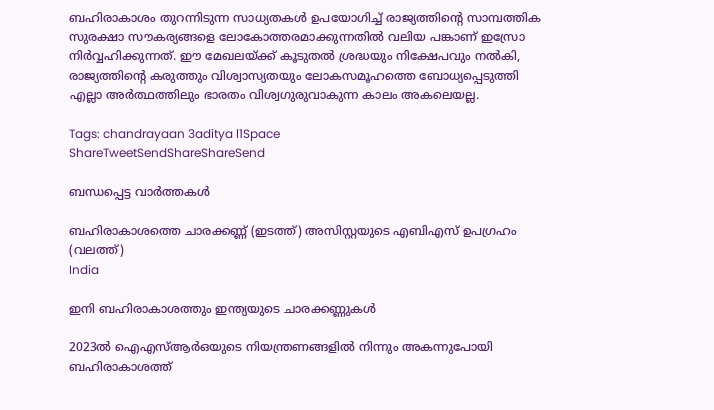ബഹിരാകാശം തുറന്നിടുന്ന സാധ്യതകള്‍ ഉപയോഗിച്ച് രാജ്യത്തിന്റെ സാമ്പത്തിക സുരക്ഷാ സൗകര്യങ്ങളെ ലോകോത്തരമാക്കുന്നതില്‍ വലിയ പങ്കാണ് ഇസ്രോ നിര്‍വ്വഹിക്കുന്നത്. ഈ മേഖലയ്‌ക്ക് കൂടുതല്‍ ശ്രദ്ധയും നിക്ഷേപവും നല്‍കി, രാജ്യത്തിന്റെ കരുത്തും വിശ്വാസ്യതയും ലോകസമൂഹത്തെ ബോധ്യപ്പെടുത്തി എല്ലാ അര്‍ത്ഥത്തിലും ഭാരതം വിശ്വഗുരുവാകുന്ന കാലം അകലെയല്ല.

Tags: chandrayaan 3aditya l1Space
ShareTweetSendShareShareSend

ബന്ധപ്പെട്ട വാര്‍ത്തകള്‍

ബഹിരാകാശത്തെ ചാരക്കണ്ണ് (ഇടത്ത്) അസിസ്റ്റയുടെ എബിഎസ് ഉപഗ്രഹം (വലത്ത്)
India

ഇനി ബഹിരാകാശത്തും ഇന്ത്യയുടെ ചാരക്കണ്ണുകള്‍

2023ല്‍ ഐഎസ്ആര്‍ഒയുടെ നിയന്ത്രണങ്ങളില്‍ നിന്നും അകന്നുപോയി ബഹിരാകാശത്ത്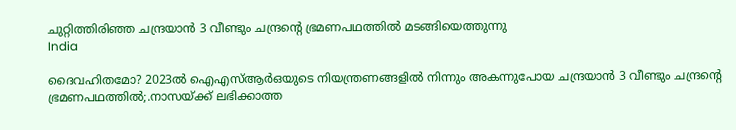ചുറ്റിത്തിരിഞ്ഞ ചന്ദ്രയാന്‍ 3 വീണ്ടും ചന്ദ്രന്‍റെ ഭ്രമണപഥത്തില്‍ മടങ്ങിയെത്തുന്നു
India

ദൈവഹിതമോ? 2023ല്‍ ഐഎസ്ആര്‍ഒയുടെ നിയന്ത്രണങ്ങളില്‍ നിന്നും അകന്നുപോയ ചന്ദ്രയാന്‍ 3 വീണ്ടും ചന്ദ്രന്റെ ഭ്രമണപഥത്തില്‍;.നാസയ്‌ക്ക് ലഭിക്കാത്ത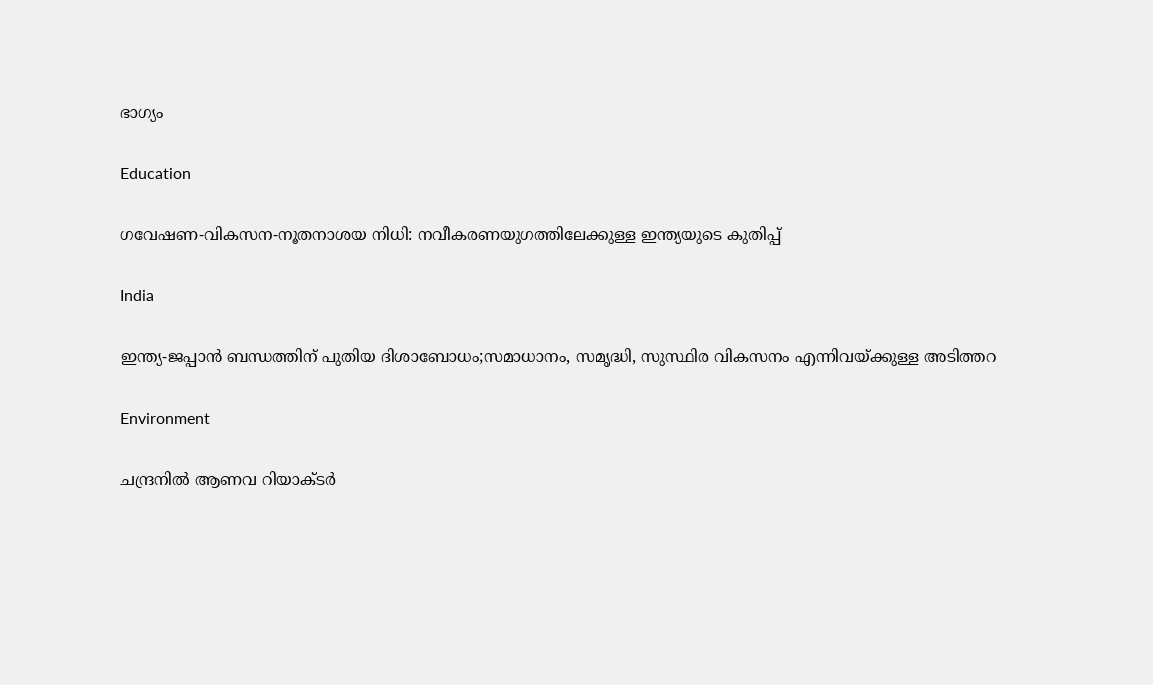ഭാഗ്യം

Education

ഗവേഷണ-വികസന-നൂതനാശയ നിധി: നവീകരണയുഗത്തിലേക്കുള്ള ഇന്ത്യയുടെ കുതിപ്പ്

India

ഇന്ത്യ-ജപ്പാന്‍ ബന്ധത്തിന് പുതിയ ദിശാബോധം;സമാധാനം, സമൃദ്ധി, സുസ്ഥിര വികസനം എന്നിവയ്‌ക്കുള്ള അടിത്തറ

Environment

ചന്ദ്രനിൽ ആണവ റിയാക്ടർ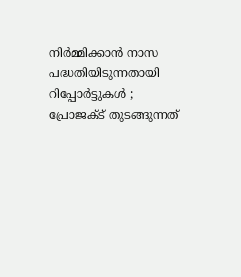നിർമ്മിക്കാൻ നാസ പദ്ധതിയിടുന്നതായി റിപ്പോർട്ടുകൾ ; പ്രോജക്ട് തുടങ്ങുന്നത്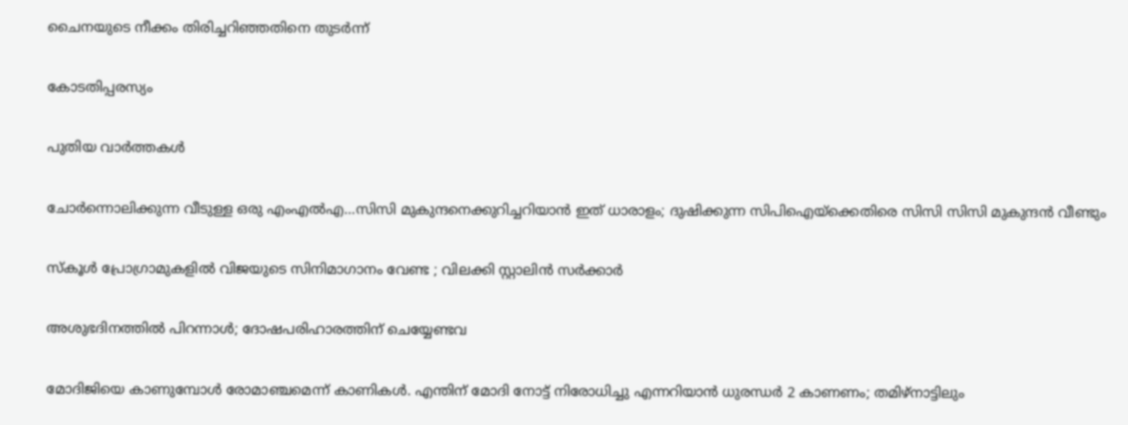ചൈനയുടെ നീക്കം തിരിച്ചറിഞ്ഞതിനെ തുടർന്ന്

കോടതിപ്പരസ്യം

പുതിയ വാര്‍ത്തകള്‍

ചോര്‍ന്നൊലിക്കുന്ന വീടുള്ള ഒരു എംഎല്‍എ…സിസി മുകുന്ദനെക്കുറിച്ചറിയാന്‍ ഇത് ധാരാളം; ദുഷിക്കുന്ന സിപിഐയ്‌ക്കെതിരെ സിസി സിസി മുകുന്ദന്‍ വീണ്ടും

സ്കൂൾ പ്രോഗ്രാമുകളിൽ വിജയുടെ സിനിമാഗാനം വേണ്ട ; വിലക്കി സ്റ്റാലിൻ സർക്കാർ

അശുഭദിനത്തിൽ പിറന്നാൾ; ദോഷപരിഹാരത്തിന് ചെയ്യേണ്ടവ

മോദിജിയെ കാണുമ്പോള്‍ രോമാഞ്ചമെന്ന് കാണികള്‍. എന്തിന് മോദി നോട്ട് നിരോധിച്ചു എന്നറിയാന്‍ ധുരന്ധര്‍ 2 കാണണം; തമിഴ്നാട്ടിലും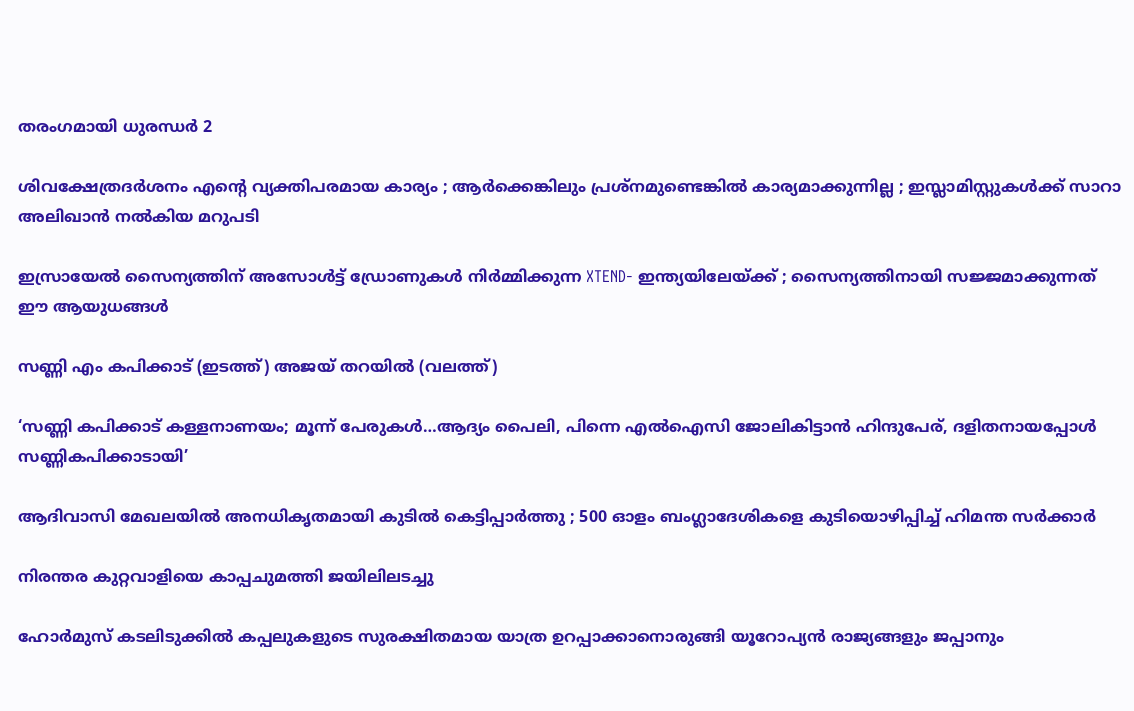തരംഗമായി ധുരന്ധര്‍ 2

ശിവക്ഷേത്രദർശനം എന്റെ വ്യക്തിപരമായ കാര്യം ; ആർക്കെങ്കിലും പ്രശ്‌നമുണ്ടെങ്കിൽ കാര്യമാക്കുന്നില്ല ; ഇസ്ലാമിസ്റ്റുകൾക്ക് സാറാ അലിഖാൻ നൽകിയ മറുപടി

ഇസ്രായേൽ സൈന്യത്തിന് അസോൾട്ട് ഡ്രോണുകൾ നിർമ്മിക്കുന്ന XTEND- ഇന്ത്യയിലേയ്‌ക്ക് ; സൈന്യത്തിനായി സജ്ജമാക്കുന്നത് ഈ ആയുധങ്ങൾ

സണ്ണി എം കപിക്കാട് (ഇടത്ത്) അജയ് തറയില്‍ (വലത്ത്)

‘സണ്ണി കപിക്കാട് കള്ളനാണയം; മൂന്ന് പേരുകള്‍…ആദ്യം പൈലി, പിന്നെ എല്‍ഐസി ജോലികിട്ടാന്‍ ഹിന്ദുപേര്, ദളിതനായപ്പോള്‍ സണ്ണികപിക്കാടായി’

ആദിവാസി മേഖലയിൽ അനധികൃതമായി കുടിൽ കെട്ടിപ്പാർത്തു ; 500 ഓളം ബംഗ്ലാദേശികളെ കുടിയൊഴിപ്പിച്ച് ഹിമന്ത സർക്കാർ

നിരന്തര കുറ്റവാളിയെ കാപ്പചുമത്തി ജയിലിലടച്ചു

ഹോർമുസ് കടലിടുക്കിൽ കപ്പലുകളുടെ സുരക്ഷിതമായ യാത്ര ഉറപ്പാക്കാനൊരുങ്ങി യൂറോപ്യൻ രാജ്യങ്ങളും ജപ്പാനും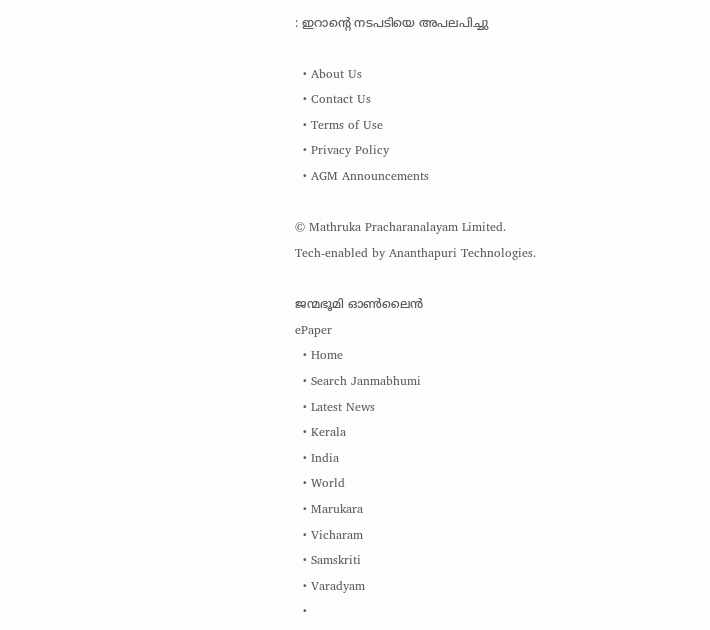: ഇറാന്റെ നടപടിയെ അപലപിച്ചു

  • About Us
  • Contact Us
  • Terms of Use
  • Privacy Policy
  • AGM Announcements

© Mathruka Pracharanalayam Limited.
Tech-enabled by Ananthapuri Technologies.

ജന്മഭൂമി ഓണ്‍ലൈന്‍
ePaper
  • Home
  • Search Janmabhumi
  • Latest News
  • Kerala
  • India
  • World
  • Marukara
  • Vicharam
  • Samskriti
  • Varadyam
  •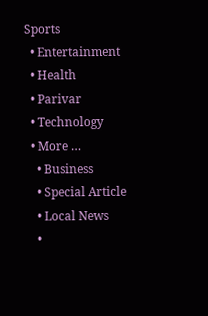Sports
  • Entertainment
  • Health
  • Parivar
  • Technology
  • More …
    • Business
    • Special Article
    • Local News
    •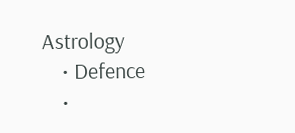Astrology
    • Defence
    •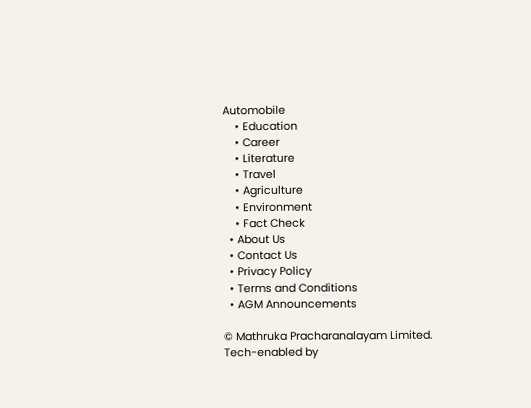Automobile
    • Education
    • Career
    • Literature
    • Travel
    • Agriculture
    • Environment
    • Fact Check
  • About Us
  • Contact Us
  • Privacy Policy
  • Terms and Conditions
  • AGM Announcements

© Mathruka Pracharanalayam Limited.
Tech-enabled by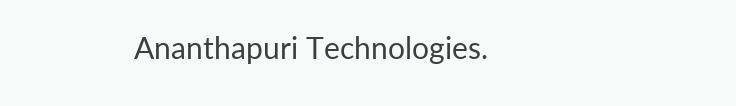Ananthapuri Technologies.